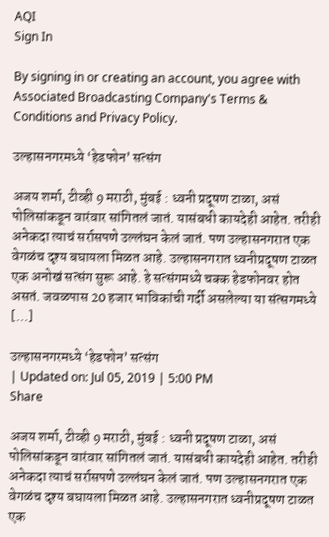AQI
Sign In

By signing in or creating an account, you agree with Associated Broadcasting Company's Terms & Conditions and Privacy Policy.

उल्हासनगरमध्ये ‘हेडफोन’ सत्संग

अजय शर्मा, टीव्ही 9 मराठी, मुंबई : ध्वनी प्रदूषण टाळा, असं पोलिसांकडून वारंवार सांगितलं जातं. यासंबधी कायदेही आहेत. तरीही अनेकदा त्याचं सर्रासपणे उल्लंघन केलं जातं. पण उल्हासनगरात एक वेगळंच दृश्य बघायला मिळत आहे. उल्हासनगरात ध्वनीप्रदूषण टाळत एक अनोखं सत्संग सुरू आहे. हे सत्संगमध्ये चक्क हेडफोनवर होत असतं. जवळपास 20 हजार भाविकांची गर्दी असलेल्या या संत्सगमध्ये […]

उल्हासनगरमध्ये ‘हेडफोन’ सत्संग
| Updated on: Jul 05, 2019 | 5:00 PM
Share

अजय शर्मा, टीव्ही 9 मराठी, मुंबई : ध्वनी प्रदूषण टाळा, असं पोलिसांकडून वारंवार सांगितलं जातं. यासंबधी कायदेही आहेत. तरीही अनेकदा त्याचं सर्रासपणे उल्लंघन केलं जातं. पण उल्हासनगरात एक वेगळंच दृश्य बघायला मिळत आहे. उल्हासनगरात ध्वनीप्रदूषण टाळत एक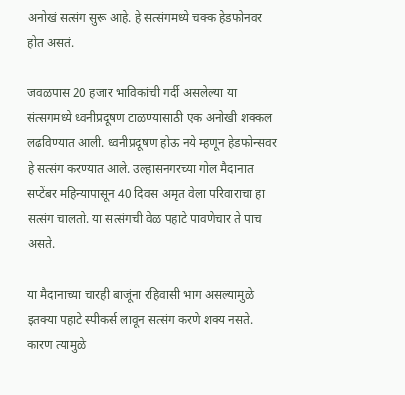अनोखं सत्संग सुरू आहे. हे सत्संगमध्ये चक्क हेडफोनवर होत असतं.

जवळपास 20 हजार भाविकांची गर्दी असलेल्या या संत्सगमध्ये ध्वनीप्रदूषण टाळण्यासाठी एक अनोखी शक्कल लढविण्यात आली. ध्वनीप्रदूषण होऊ नये म्हणून हेडफोन्सवर हे सत्संग करण्यात आले. उल्हासनगरच्या गोल मैदानात सप्टेंबर महिन्यापासून 40 दिवस अमृत वेला परिवाराचा हा सत्संग चालतो. या सत्संगची वेळ पहाटे पावणेचार ते पाच असते.

या मैदानाच्या चारही बाजूंना रहिवासी भाग असल्यामुळे इतक्या पहाटे स्पीकर्स लावून सत्संग करणे शक्य नसते. कारण त्यामुळे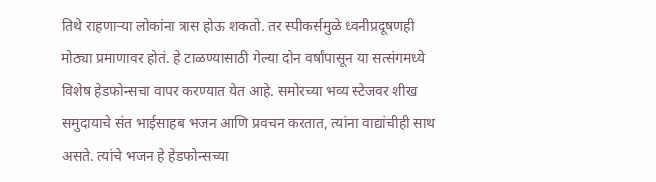तिथे राहणाऱ्या लोकांना त्रास होऊ शकतो. तर स्पीकर्समुळे ध्वनीप्रदूषणही मोठ्या प्रमाणावर होतं. हे टाळण्यासाठी गेल्या दोन वर्षांपासून या सत्संगमध्ये विशेष हेडफोन्सचा वापर करण्यात येत आहे. समोरच्या भव्य स्टेजवर शीख समुदायाचे संत भाईसाहब भजन आणि प्रवचन करतात, त्यांना वाद्यांचीही साथ असते. त्यांचे भजन हे हेडफोन्सच्या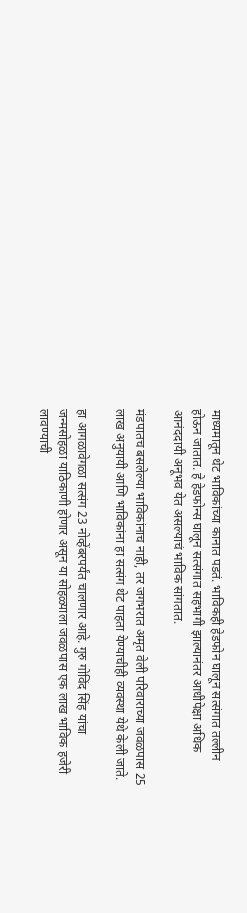माध्यमातून थेट भाविकांच्या कानात पडतं. भाविकही हेडफोन घालून सत्संगात तल्लीन होऊन जातात. हे हेडफोन्स घालून सत्संगात सहभागी झाल्यानंतर आधीपेक्षा अधिक आनंददायी अनूभव येत असल्याचं भाविक सांगतात.

मंडपातच बसलेल्या भाविकांनाच नाही, तर जगभरात अमृत वेली परिवाराच्या जवळपास 25 लाख अनुयायी आणि भाविकांना हा सत्संग थेट पाहता येण्याचीही व्यवस्था येथे केली जाते.

हा आगळावेगळा सत्संग 23 नोव्हेंबरपर्यंत चालणार आहे. गुरु गोविंद सिंह यांचा जन्मसोहळा याठिकाणी होणार असून या सोहळ्याला जवळपास एक लाख भाविक हजेरी लावण्याची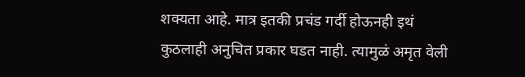शक्यता आहे. मात्र इतकी प्रचंड गर्दी होऊनही इथं कुठलाही अनुचित प्रकार घडत नाही. त्यामुळं अमृत वेली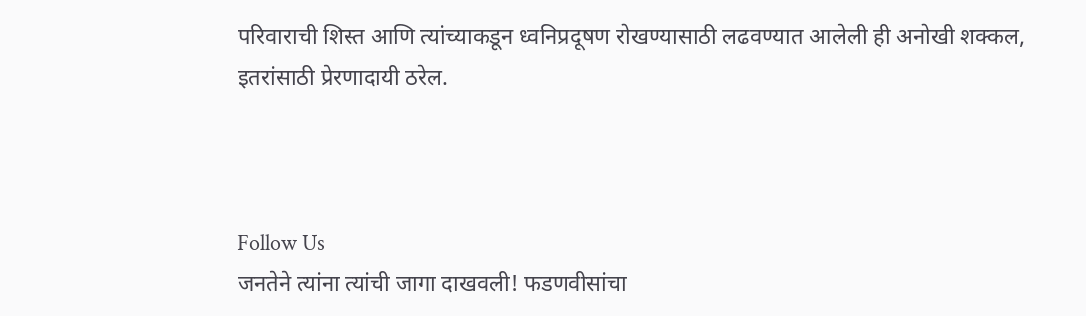परिवाराची शिस्त आणि त्यांच्याकडून ध्वनिप्रदूषण रोखण्यासाठी लढवण्यात आलेली ही अनोखी शक्कल, इतरांसाठी प्रेरणादायी ठरेल.



Follow Us
जनतेने त्यांना त्यांची जागा दाखवली! फडणवीसांचा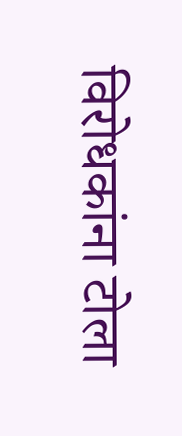विरोधकांना टोला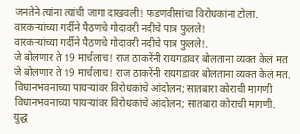जनतेने त्यांना त्यांची जागा दाखवली! फडणवीसांचा विरोधकांना टोला.
वारकऱ्यांच्या गर्दीने पैठणचे गोदावरी नदीचे पात्र फुलले!
वारकऱ्यांच्या गर्दीने पैठणचे गोदावरी नदीचे पात्र फुलले!.
जे बोलणार ते 19 मार्चलाच! राज ठाकरेंनी रायगडावर बोलताना व्यक्त केलं मत
जे बोलणार ते 19 मार्चलाच! राज ठाकरेंनी रायगडावर बोलताना व्यक्त केलं मत.
विधानभवनाच्या पायऱ्यांवर विरोधकांचे आंदोलन; सातबारा कोराची मागणी
विधानभवनाच्या पायऱ्यांवर विरोधकांचे आंदोलन; सातबारा कोराची मागणी.
युद्ध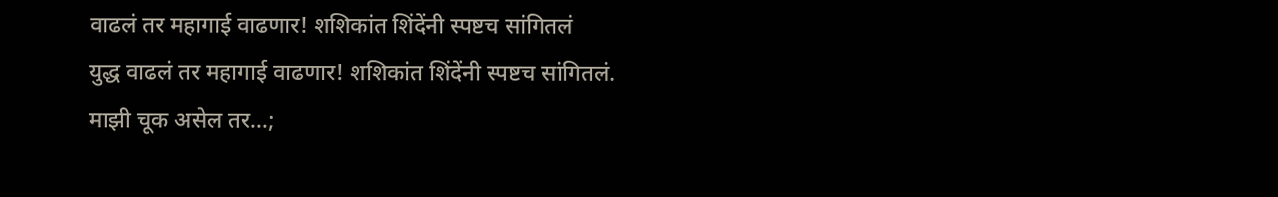वाढलं तर महागाई वाढणार! शशिकांत शिंदेंनी स्पष्टच सांगितलं
युद्ध वाढलं तर महागाई वाढणार! शशिकांत शिंदेंनी स्पष्टच सांगितलं.
माझी चूक असेल तर...;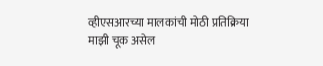व्हीएसआरच्या मालकांची मोठी प्रतिक्रिया
माझी चूक असेल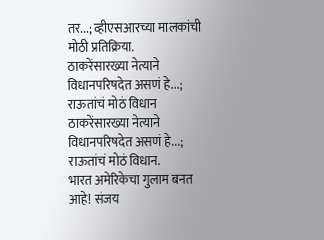तर...; व्हीएसआरच्या मालकांची मोठी प्रतिक्रिया.
ठाकरेंसारख्या नेत्याने विधानपरिषदेत असणं हे...; राऊतांचं मोठं विधान
ठाकरेंसारख्या नेत्याने विधानपरिषदेत असणं हे...; राऊतांचं मोठं विधान.
भारत अमेरिकेचा गुलाम बनत आहे! संजय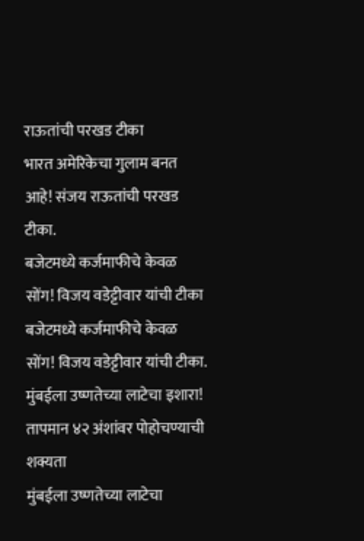राऊतांची परखड टीका
भारत अमेरिकेचा गुलाम बनत आहे! संजय राऊतांची परखड टीका.
बजेटमध्ये कर्जमाफीचे केवळ सोंग! विजय वडेट्टीवार यांची टीका
बजेटमध्ये कर्जमाफीचे केवळ सोंग! विजय वडेट्टीवार यांची टीका.
मुंबईला उष्णतेच्या लाटेचा इशारा! तापमान ४२ अंशांवर पोहोचण्याची शक्यता
मुंबईला उष्णतेच्या लाटेचा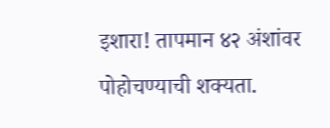इशारा! तापमान ४२ अंशांवर पोहोचण्याची शक्यता.